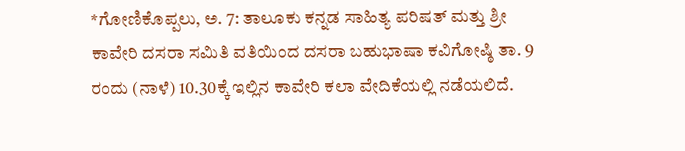*ಗೋಣಿಕೊಪ್ಪಲು, ಅ. 7: ತಾಲೂಕು ಕನ್ನಡ ಸಾಹಿತ್ಯ ಪರಿಷತ್ ಮತ್ತು ಶ್ರೀ ಕಾವೇರಿ ದಸರಾ ಸಮಿತಿ ವತಿಯಿಂದ ದಸರಾ ಬಹುಭಾಷಾ ಕವಿಗೋಷ್ಠಿ ತಾ. 9 ರಂದು (ನಾಳೆ) 10.30ಕ್ಕೆ ಇಲ್ಲಿನ ಕಾವೇರಿ ಕಲಾ ವೇದಿಕೆಯಲ್ಲಿ ನಡೆಯಲಿದೆ.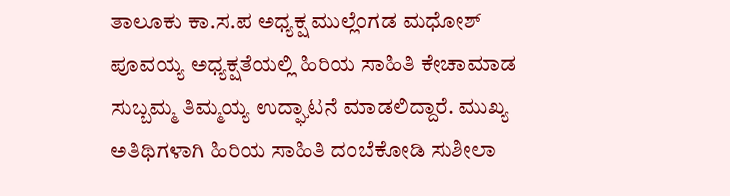ತಾಲೂಕು ಕಾ.ಸ.ಪ ಅಧ್ಯಕ್ಷ ಮುಲ್ಲೆಂಗಡ ಮಧೋಶ್ ಪೂವಯ್ಯ ಅಧ್ಯಕ್ಷತೆಯಲ್ಲಿ ಹಿರಿಯ ಸಾಹಿತಿ ಕೇಚಾಮಾಡ ಸುಬ್ಬಮ್ಮ ತಿಮ್ಮಯ್ಯ ಉದ್ಘಾಟನೆ ಮಾಡಲಿದ್ದಾರೆ. ಮುಖ್ಯ ಅತಿಥಿಗಳಾಗಿ ಹಿರಿಯ ಸಾಹಿತಿ ದಂಬೆಕೋಡಿ ಸುಶೀಲಾ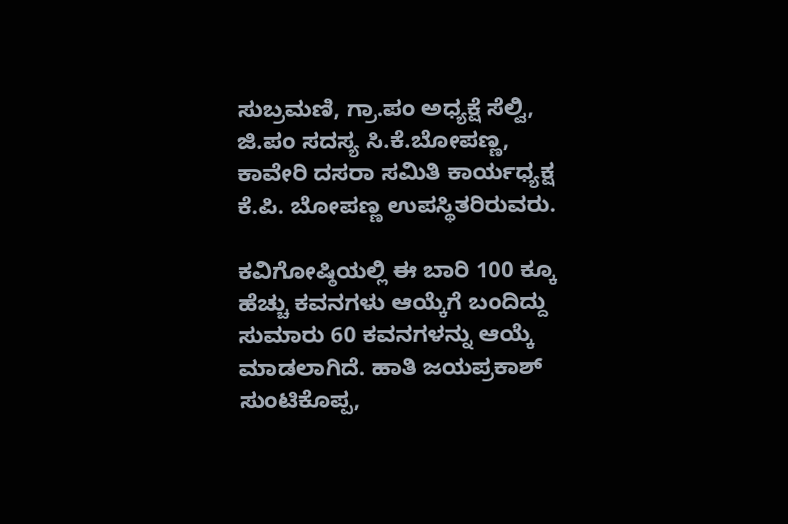ಸುಬ್ರಮಣಿ, ಗ್ರಾ.ಪಂ ಅಧ್ಯಕ್ಷೆ ಸೆಲ್ವಿ, ಜಿ.ಪಂ ಸದಸ್ಯ ಸಿ.ಕೆ.ಬೋಪಣ್ಣ, ಕಾವೇರಿ ದಸರಾ ಸಮಿತಿ ಕಾರ್ಯಧ್ಯಕ್ಷ ಕೆ.ಪಿ. ಬೋಪಣ್ಣ ಉಪಸ್ಥಿತರಿರುವರು.

ಕವಿಗೋಷ್ಠಿಯಲ್ಲಿ ಈ ಬಾರಿ 100 ಕ್ಕೂ ಹೆಚ್ಚು ಕವನಗಳು ಆಯ್ಕೆಗೆ ಬಂದಿದ್ದು ಸುಮಾರು 60 ಕವನಗಳನ್ನು ಆಯ್ಕೆ ಮಾಡಲಾಗಿದೆ. ಹಾತಿ ಜಯಪ್ರಕಾಶ್ ಸುಂಟಿಕೊಪ್ಪ,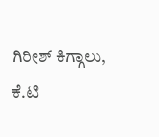ಗಿರೀಶ್ ಕಿಗ್ಗಾಲು, ಕೆ.ಟಿ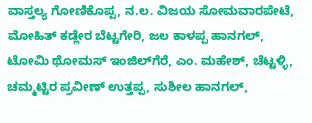ವಾಸ್ತಲ್ಯ ಗೋಣಿಕೊಪ್ಪ, ನ.ಲ. ವಿಜಯ ಸೋಮವಾರಪೇಟೆ, ಮೋಹಿತ್ ಕಡ್ಲೇರ ಬೆಟ್ಟಗೇರಿ, ಜಲ ಕಾಳಪ್ಪ ಹಾನಗಲ್, ಟೋಮಿ ಥೋಮಸ್ ಇಂಜಿಲ್‍ಗೆರೆ, ಎಂ. ಮಹೇಶ್, ಚೆಟ್ಟಳ್ಳಿ, ಚಮ್ಮಟ್ಟಿರ ಪ್ರವೀಣ್ ಉತ್ತಪ್ಪ, ಸುಶೀಲ ಹಾನಗಲ್,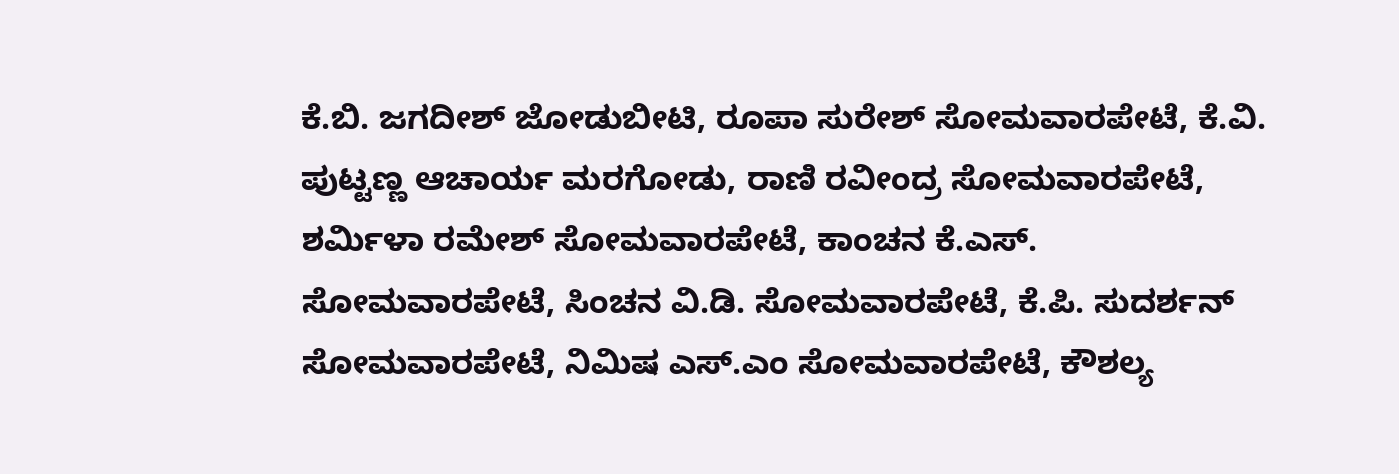ಕೆ.ಬಿ. ಜಗದೀಶ್ ಜೋಡುಬೀಟಿ, ರೂಪಾ ಸುರೇಶ್ ಸೋಮವಾರಪೇಟೆ, ಕೆ.ವಿ. ಪುಟ್ಟಣ್ಣ ಆಚಾರ್ಯ ಮರಗೋಡು, ರಾಣಿ ರವೀಂದ್ರ ಸೋಮವಾರಪೇಟೆ, ಶರ್ಮಿಳಾ ರಮೇಶ್ ಸೋಮವಾರಪೇಟೆ, ಕಾಂಚನ ಕೆ.ಎಸ್. ಸೋಮವಾರಪೇಟೆ, ಸಿಂಚನ ವಿ.ಡಿ. ಸೋಮವಾರಪೇಟೆ, ಕೆ.ಪಿ. ಸುದರ್ಶನ್ ಸೋಮವಾರಪೇಟೆ, ನಿಮಿಷ ಎಸ್.ಎಂ ಸೋಮವಾರಪೇಟೆ, ಕೌಶಲ್ಯ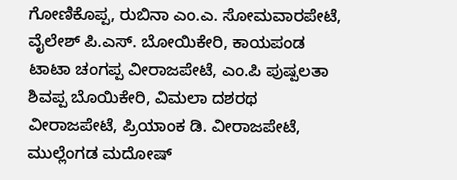ಗೋಣಿಕೊಪ್ಪ, ರುಬಿನಾ ಎಂ.ಎ. ಸೋಮವಾರಪೇಟೆ, ವೈಲೇಶ್ ಪಿ.ಎಸ್. ಬೋಯಿಕೇರಿ, ಕಾಯಪಂಡ ಟಾಟಾ ಚಂಗಪ್ಪ ವೀರಾಜಪೇಟೆ, ಎಂ.ಪಿ ಪುಷ್ಪಲತಾ ಶಿವಪ್ಪ ಬೊಯಿಕೇರಿ, ವಿಮಲಾ ದಶರಥ ವೀರಾಜಪೇಟೆ, ಪ್ರಿಯಾಂಕ ಡಿ. ವೀರಾಜಪೇಟೆ, ಮುಲ್ಲೆಂಗಡ ಮದೋಷ್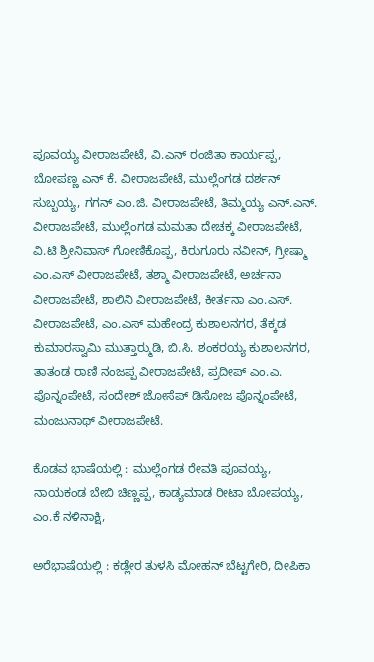ಪೂವಯ್ಯ ವೀರಾಜಪೇಟೆ, ವಿ.ಎನ್ ರಂಜಿತಾ ಕಾರ್ಯಪ್ಪ, ಬೋಪಣ್ಣ ಎನ್ ಕೆ. ವೀರಾಜಪೇಟೆ, ಮುಲ್ಲೆಂಗಡ ದರ್ಶನ್ ಸುಬ್ಬಯ್ಯ, ಗಗನ್ ಎಂ.ಜಿ. ವೀರಾಜಪೇಟೆ, ತಿಮ್ಮಯ್ಯ ಎನ್.ಎನ್. ವೀರಾಜಪೇಟೆ, ಮುಲ್ಲೆಂಗಡ ಮಮತಾ ದೇಚಕ್ಕ ವೀರಾಜಪೇಟೆ, ವಿ.ಟಿ ಶ್ರೀನಿವಾಸ್ ಗೋಣಿಕೊಪ್ಪ, ಕಿರುಗೂರು ನವೀನ್, ಗ್ರೀಷ್ಮಾ ಎಂ.ಎಸ್ ವೀರಾಜಪೇಟೆ, ತಶ್ಮಾ ವೀರಾಜಪೇಟೆ, ಅರ್ಚನಾ ವೀರಾಜಪೇಟೆ, ಶಾಲಿನಿ ವೀರಾಜಪೇಟೆ, ಕೀರ್ತನಾ ಎಂ.ಎಸ್. ವೀರಾಜಪೇಟೆ, ಎಂ.ಎಸ್ ಮಹೇಂದ್ರ ಕುಶಾಲನಗರ, ತೆಕ್ಕಡ ಕುಮಾರಸ್ವಾಮಿ ಮುತ್ತಾರ್‍ಮುಡಿ, ಬಿ.ಸಿ. ಶಂಕರಯ್ಯ ಕುಶಾಲನಗರ, ತಾತಂಡ ರಾಣಿ ನಂಜಪ್ಪ ವೀರಾಜಪೇಟೆ, ಪ್ರದೀಪ್ ಎಂ.ಎ. ಪೊನ್ನಂಪೇಟೆ, ಸಂದೇಶ್ ಜೋಸೆಪ್ ಡಿಸೋಜ ಪೊನ್ನಂಪೇಟೆ, ಮಂಜುನಾಥ್ ವೀರಾಜಪೇಟೆ.

ಕೊಡವ ಭಾಷೆಯಲ್ಲಿ : ಮುಲ್ಲೆಂಗಡ ರೇವತಿ ಪೂವಯ್ಯ, ನಾಯಕಂಡ ಬೇಬಿ ಚಿಣ್ಣಪ್ಪ, ಕಾಡ್ಯಮಾಡ ರೀಟಾ ಬೋಪಯ್ಯ, ಎಂ.ಕೆ ನಳಿನಾಕ್ಷಿ,

ಅರೆಭಾಷೆಯಲ್ಲಿ : ಕಡ್ಲೇರ ತುಳಸಿ ಮೋಹನ್ ಬೆಟ್ಟಗೇರಿ, ದೀಪಿಕಾ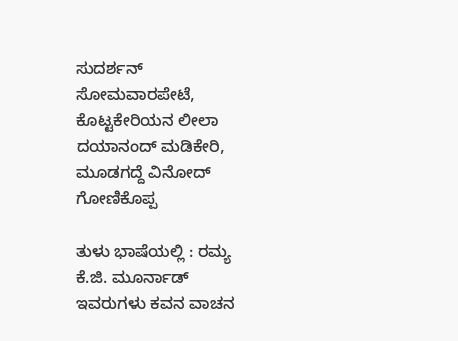ಸುದರ್ಶನ್ ಸೋಮವಾರಪೇಟೆ, ಕೊಟ್ಟಕೇರಿಯನ ಲೀಲಾ ದಯಾನಂದ್ ಮಡಿಕೇರಿ, ಮೂಡಗದ್ದೆ ವಿನೋದ್ ಗೋಣಿಕೊಪ್ಪ

ತುಳು ಭಾಷೆಯಲ್ಲಿ : ರಮ್ಯ ಕೆ.ಜಿ. ಮೂರ್ನಾಡ್ ಇವರುಗಳು ಕವನ ವಾಚನ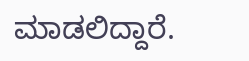ಮಾಡಲಿದ್ದಾರೆ.